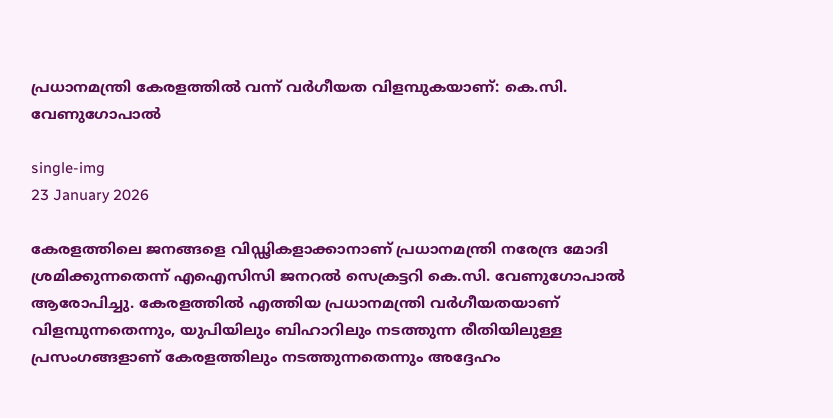പ്രധാനമന്ത്രി കേരളത്തിൽ വന്ന് വർഗീയത വിളമ്പുകയാണ്: കെ.സി. വേണുഗോപാൽ

single-img
23 January 2026

കേരളത്തിലെ ജനങ്ങളെ വിഡ്ഢികളാക്കാനാണ് പ്രധാനമന്ത്രി നരേന്ദ്ര മോദി ശ്രമിക്കുന്നതെന്ന് എഐസിസി ജനറൽ സെക്രട്ടറി കെ.സി. വേണുഗോപാൽ ആരോപിച്ചു. കേരളത്തിൽ എത്തിയ പ്രധാനമന്ത്രി വർഗീയതയാണ് വിളമ്പുന്നതെന്നും, യുപിയിലും ബിഹാറിലും നടത്തുന്ന രീതിയിലുള്ള പ്രസംഗങ്ങളാണ് കേരളത്തിലും നടത്തുന്നതെന്നും അദ്ദേഹം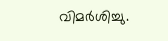വിമർശിച്ചു.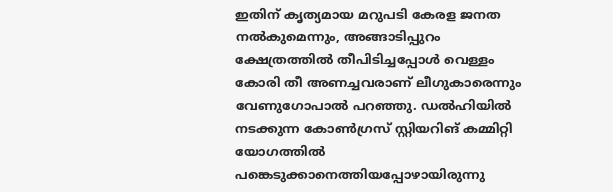ഇതിന് കൃത്യമായ മറുപടി കേരള ജനത നൽകുമെന്നും, അങ്ങാടിപ്പുറം ക്ഷേത്രത്തിൽ തീപിടിച്ചപ്പോൾ വെള്ളം കോരി തീ അണച്ചവരാണ് ലീഗുകാരെന്നും വേണുഗോപാൽ പറഞ്ഞു. ഡൽഹിയിൽ നടക്കുന്ന കോൺഗ്രസ് സ്റ്റിയറിങ് കമ്മിറ്റി യോഗത്തിൽ പങ്കെടുക്കാനെത്തിയപ്പോഴായിരുന്നു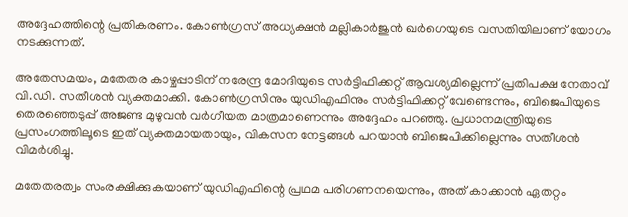അദ്ദേഹത്തിന്റെ പ്രതികരണം. കോൺഗ്രസ് അധ്യക്ഷൻ മല്ലികാർജുൻ ഖർഗെയുടെ വസതിയിലാണ് യോഗം നടക്കുന്നത്.

അതേസമയം, മതേതര കാഴ്ചപ്പാടിന് നരേന്ദ്ര മോദിയുടെ സർട്ടിഫിക്കറ്റ് ആവശ്യമില്ലെന്ന് പ്രതിപക്ഷ നേതാവ് വി.ഡി. സതീശൻ വ്യക്തമാക്കി. കോൺഗ്രസിനും യുഡിഎഫിനും സർട്ടിഫിക്കറ്റ് വേണ്ടെന്നും, ബിജെപിയുടെ തെരഞ്ഞെടുപ്പ് അജണ്ട മുഴുവൻ വർഗീയത മാത്രമാണെന്നും അദ്ദേഹം പറഞ്ഞു. പ്രധാനമന്ത്രിയുടെ പ്രസംഗത്തിലൂടെ ഇത് വ്യക്തമായതായും, വികസന നേട്ടങ്ങൾ പറയാൻ ബിജെപിക്കില്ലെന്നും സതീശൻ വിമർശിച്ചു.

മതേതരത്വം സംരക്ഷിക്കുകയാണ് യുഡിഎഫിന്റെ പ്രഥമ പരിഗണനയെന്നും, അത് കാക്കാൻ ഏതറ്റം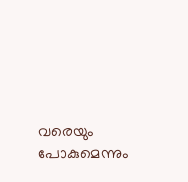വരെയും പോകുമെന്നും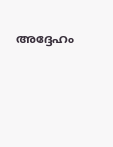അദ്ദേഹം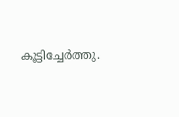കൂട്ടിച്ചേർത്തു.